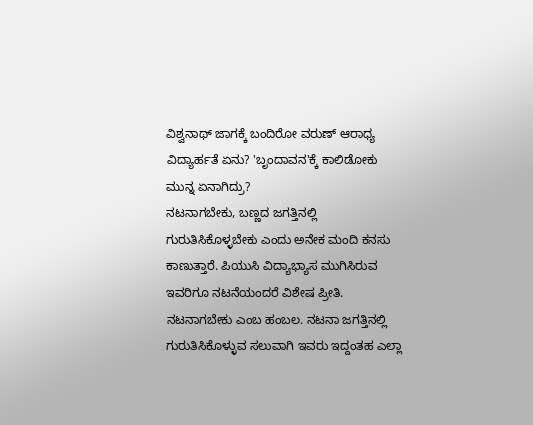ವಿಶ್ವನಾಥ್ ಜಾಗಕ್ಕೆ ಬಂದಿರೋ ವರುಣ್ ಆರಾಧ್ಯ ವಿದ್ಯಾರ್ಹತೆ ಏನು? 'ಬೃಂದಾವನ'ಕ್ಕೆ ಕಾಲಿಡೋಕು ಮುನ್ನ ಏನಾಗಿದ್ರು?
ನಟನಾಗಬೇಕು, ಬಣ್ಣದ ಜಗತ್ತಿನಲ್ಲಿ ಗುರುತಿಸಿಕೊಳ್ಳಬೇಕು ಎಂದು ಅನೇಕ ಮಂದಿ ಕನಸು ಕಾಣುತ್ತಾರೆ. ಪಿಯುಸಿ ವಿದ್ಯಾಭ್ಯಾಸ ಮುಗಿಸಿರುವ ಇವರಿಗೂ ನಟನೆಯಂದರೆ ವಿಶೇಷ ಪ್ರೀತಿ. ನಟನಾಗಬೇಕು ಎಂಬ ಹಂಬಲ. ನಟನಾ ಜಗತ್ತಿನಲ್ಲಿ ಗುರುತಿಸಿಕೊಳ್ಳುವ ಸಲುವಾಗಿ ಇವರು ಇದ್ದಂತಹ ಎಲ್ಲಾ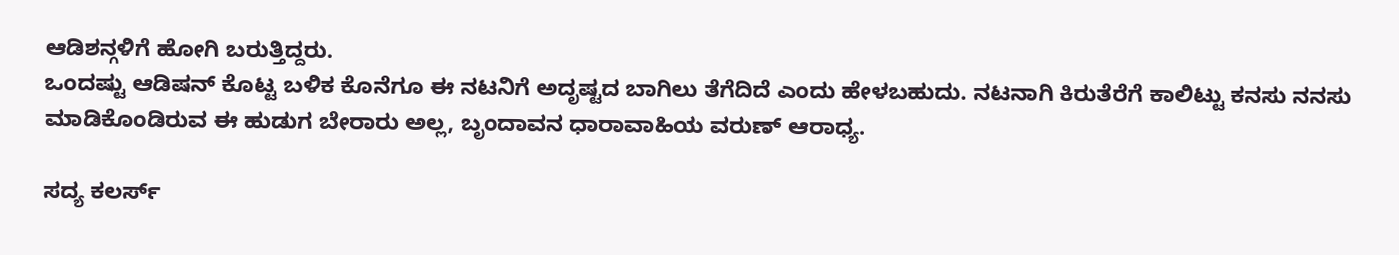ಆಡಿಶನ್ಗಳಿಗೆ ಹೋಗಿ ಬರುತ್ತಿದ್ದರು.
ಒಂದಷ್ಟು ಆಡಿಷನ್ ಕೊಟ್ಟ ಬಳಿಕ ಕೊನೆಗೂ ಈ ನಟನಿಗೆ ಅದೃಷ್ಟದ ಬಾಗಿಲು ತೆಗೆದಿದೆ ಎಂದು ಹೇಳಬಹುದು. ನಟನಾಗಿ ಕಿರುತೆರೆಗೆ ಕಾಲಿಟ್ಟು ಕನಸು ನನಸು ಮಾಡಿಕೊಂಡಿರುವ ಈ ಹುಡುಗ ಬೇರಾರು ಅಲ್ಲ, ಬೃಂದಾವನ ಧಾರಾವಾಹಿಯ ವರುಣ್ ಆರಾಧ್ಯ.

ಸದ್ಯ ಕಲರ್ಸ್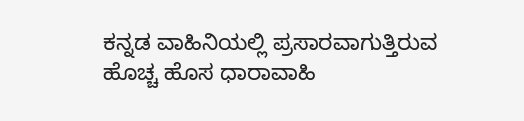ಕನ್ನಡ ವಾಹಿನಿಯಲ್ಲಿ ಪ್ರಸಾರವಾಗುತ್ತಿರುವ ಹೊಚ್ಚ ಹೊಸ ಧಾರಾವಾಹಿ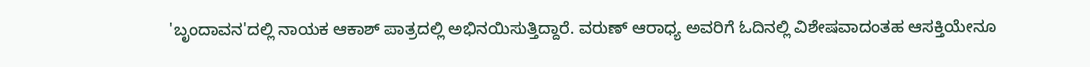'ಬೃಂದಾವನ'ದಲ್ಲಿ ನಾಯಕ ಆಕಾಶ್ ಪಾತ್ರದಲ್ಲಿ ಅಭಿನಯಿಸುತ್ತಿದ್ದಾರೆ. ವರುಣ್ ಆರಾಧ್ಯ ಅವರಿಗೆ ಓದಿನಲ್ಲಿ ವಿಶೇಷವಾದಂತಹ ಆಸಕ್ತಿಯೇನೂ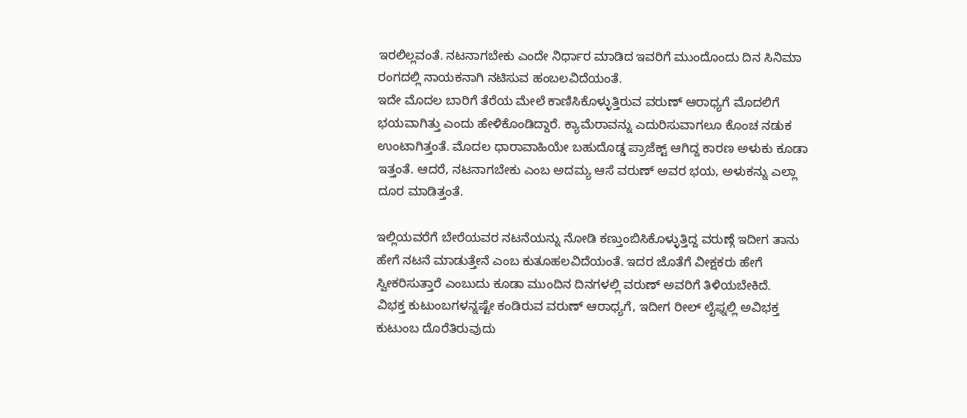ಇರಲಿಲ್ಲವಂತೆ. ನಟನಾಗಬೇಕು ಎಂದೇ ನಿರ್ಧಾರ ಮಾಡಿದ ಇವರಿಗೆ ಮುಂದೊಂದು ದಿನ ಸಿನಿಮಾ ರಂಗದಲ್ಲಿ ನಾಯಕನಾಗಿ ನಟಿಸುವ ಹಂಬಲವಿದೆಯಂತೆ.
ಇದೇ ಮೊದಲ ಬಾರಿಗೆ ತೆರೆಯ ಮೇಲೆ ಕಾಣಿಸಿಕೊಳ್ಳುತ್ತಿರುವ ವರುಣ್ ಆರಾಧ್ಯಗೆ ಮೊದಲಿಗೆ ಭಯವಾಗಿತ್ತು ಎಂದು ಹೇಳಿಕೊಂಡಿದ್ದಾರೆ. ಕ್ಯಾಮೆರಾವನ್ನು ಎದುರಿಸುವಾಗಲೂ ಕೊಂಚ ನಡುಕ ಉಂಟಾಗಿತ್ತಂತೆ. ಮೊದಲ ಧಾರಾವಾಹಿಯೇ ಬಹುದೊಡ್ಡ ಪ್ರಾಜೆಕ್ಟ್ ಆಗಿದ್ದ ಕಾರಣ ಅಳುಕು ಕೂಡಾ ಇತ್ತಂತೆ. ಆದರೆ, ನಟನಾಗಬೇಕು ಎಂಬ ಅದಮ್ಯ ಆಸೆ ವರುಣ್ ಅವರ ಭಯ, ಅಳುಕನ್ನು ಎಲ್ಲಾ ದೂರ ಮಾಡಿತ್ತಂತೆ.

ಇಲ್ಲಿಯವರೆಗೆ ಬೇರೆಯವರ ನಟನೆಯನ್ನು ನೋಡಿ ಕಣ್ತುಂಬಿಸಿಕೊಳ್ಳುತ್ತಿದ್ದ ವರುಣ್ಗೆ ಇದೀಗ ತಾನು ಹೇಗೆ ನಟನೆ ಮಾಡುತ್ತೇನೆ ಎಂಬ ಕುತೂಹಲವಿದೆಯಂತೆ. ಇದರ ಜೊತೆಗೆ ವೀಕ್ಷಕರು ಹೇಗೆ ಸ್ವೀಕರಿಸುತ್ತಾರೆ ಎಂಬುದು ಕೂಡಾ ಮುಂದಿನ ದಿನಗಳಲ್ಲಿ ವರುಣ್ ಅವರಿಗೆ ತಿಳಿಯಬೇಕಿದೆ.
ವಿಭಕ್ತ ಕುಟುಂಬಗಳನ್ನಷ್ಟೇ ಕಂಡಿರುವ ವರುಣ್ ಆರಾಧ್ಯಗೆ, ಇದೀಗ ರೀಲ್ ಲೈಫ್ನಲ್ಲಿ ಅವಿಭಕ್ತ ಕುಟುಂಬ ದೊರೆತಿರುವುದು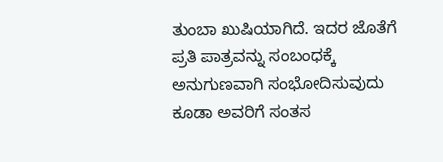ತುಂಬಾ ಖುಷಿಯಾಗಿದೆ. ಇದರ ಜೊತೆಗೆ ಪ್ರತಿ ಪಾತ್ರವನ್ನು ಸಂಬಂಧಕ್ಕೆ ಅನುಗುಣವಾಗಿ ಸಂಭೋದಿಸುವುದು ಕೂಡಾ ಅವರಿಗೆ ಸಂತಸ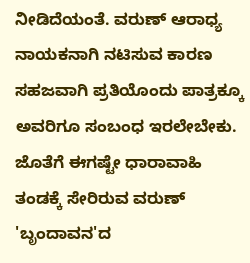ನೀಡಿದೆಯಂತೆ. ವರುಣ್ ಆರಾಧ್ಯ ನಾಯಕನಾಗಿ ನಟಿಸುವ ಕಾರಣ ಸಹಜವಾಗಿ ಪ್ರತಿಯೊಂದು ಪಾತ್ರಕ್ಕೂ ಅವರಿಗೂ ಸಂಬಂಧ ಇರಲೇಬೇಕು. ಜೊತೆಗೆ ಈಗಷ್ಟೇ ಧಾರಾವಾಹಿ ತಂಡಕ್ಕೆ ಸೇರಿರುವ ವರುಣ್ 'ಬೃಂದಾವನ'ದ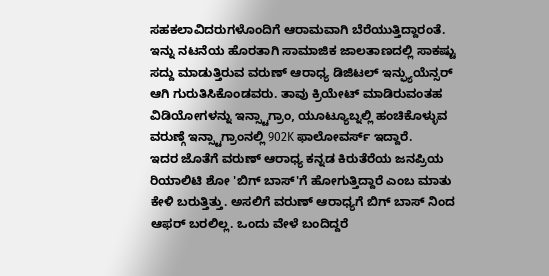ಸಹಕಲಾವಿದರುಗಳೊಂದಿಗೆ ಆರಾಮವಾಗಿ ಬೆರೆಯುತ್ತಿದ್ದಾರಂತೆ.
ಇನ್ನು ನಟನೆಯ ಹೊರತಾಗಿ ಸಾಮಾಜಿಕ ಜಾಲತಾಣದಲ್ಲಿ ಸಾಕಷ್ಟು ಸದ್ದು ಮಾಡುತ್ತಿರುವ ವರುಣ್ ಆರಾಧ್ಯ ಡಿಜಿಟಲ್ ಇನ್ಫ್ಯುಯೆನ್ಸರ್ ಆಗಿ ಗುರುತಿಸಿಕೊಂಡವರು. ತಾವು ಕ್ರಿಯೇಟ್ ಮಾಡಿರುವಂತಹ ವಿಡಿಯೋಗಳನ್ನು ಇನ್ಸ್ಟಾಗ್ರಾಂ, ಯೂಟ್ಯೂಬ್ನಲ್ಲಿ ಹಂಚಿಕೊಳ್ಳುವ ವರುಣ್ಗೆ ಇನ್ಸ್ಟಾಗ್ರಾಂನಲ್ಲಿ 902K ಫಾಲೋವರ್ಸ್ ಇದ್ದಾರೆ.
ಇದರ ಜೊತೆಗೆ ವರುಣ್ ಆರಾಧ್ಯ ಕನ್ನಡ ಕಿರುತೆರೆಯ ಜನಪ್ರಿಯ ರಿಯಾಲಿಟಿ ಶೋ 'ಬಿಗ್ ಬಾಸ್'ಗೆ ಹೋಗುತ್ತಿದ್ದಾರೆ ಎಂಬ ಮಾತು ಕೇಳಿ ಬರುತ್ತಿತ್ತು. ಅಸಲಿಗೆ ವರುಣ್ ಆರಾಧ್ಯಗೆ ಬಿಗ್ ಬಾಸ್ ನಿಂದ ಆಫರ್ ಬರಲಿಲ್ಲ. ಒಂದು ವೇಳೆ ಬಂದಿದ್ದರೆ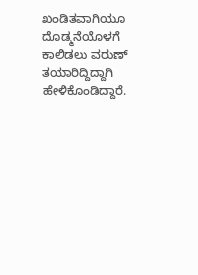ಖಂಡಿತವಾಗಿಯೂ ದೊಡ್ಮನೆಯೊಳಗೆ ಕಾಲಿಡಲು ವರುಣ್ ತಯಾರಿದ್ದಿದ್ದಾಗಿ ಹೇಳಿಕೊಂಡಿದ್ದಾರೆ.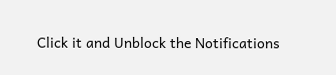Click it and Unblock the Notifications